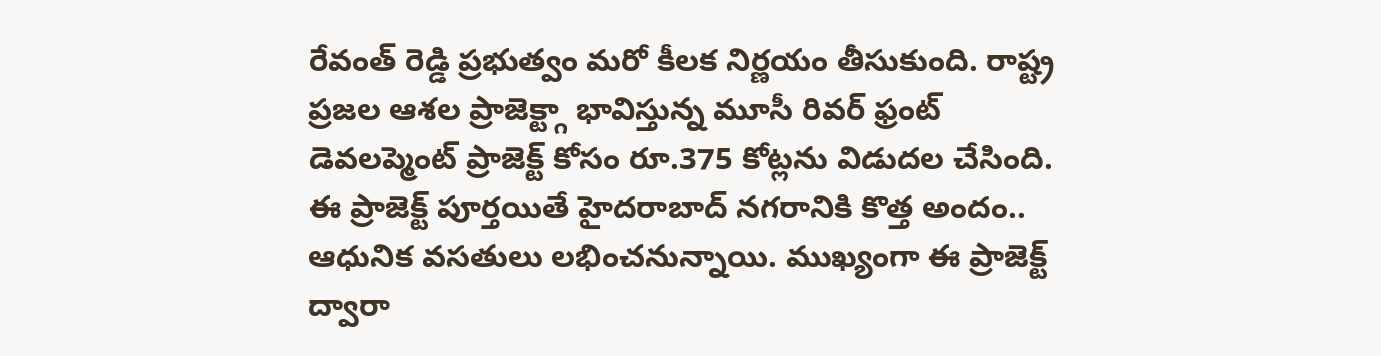రేవంత్ రెడ్డి ప్రభుత్వం మరో కీలక నిర్ణయం తీసుకుంది. రాష్ట్ర ప్రజల ఆశల ప్రాజెక్ట్గా భావిస్తున్న మూసీ రివర్ ఫ్రంట్ డెవలప్మెంట్ ప్రాజెక్ట్ కోసం రూ.375 కోట్లను విడుదల చేసింది. ఈ ప్రాజెక్ట్ పూర్తయితే హైదరాబాద్ నగరానికి కొత్త అందం.. ఆధునిక వసతులు లభించనున్నాయి. ముఖ్యంగా ఈ ప్రాజెక్ట్ ద్వారా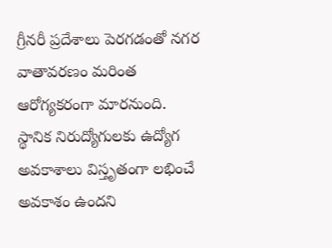గ్రీనరీ ప్రదేశాలు పెరగడంతో నగర వాతావరణం మరింత ఆరోగ్యకరంగా మారనుంది. స్థానిక నిరుద్యోగులకు ఉద్యోగ అవకాశాలు విస్తృతంగా లభించే అవకాశం ఉందని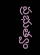ప్రభుత్వం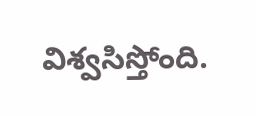విశ్వసిస్తోంది.